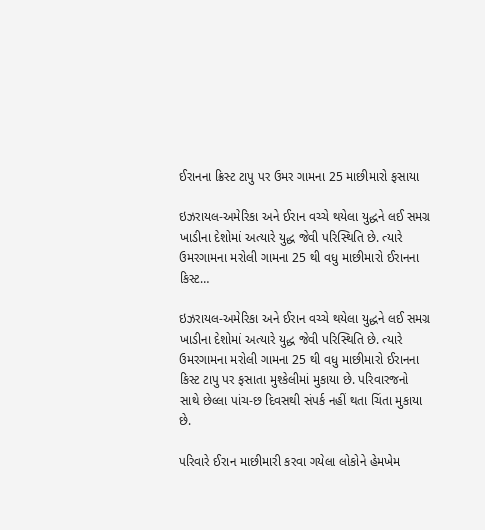ઈરાનના ક્રિસ્ટ ટાપુ પર ઉમર ગામના 25 માછીમારો ફસાયા

ઇઝરાયલ-અમેરિકા અને ઈરાન વચ્ચે થયેલા યુદ્ધને લઈ સમગ્ર ખાડીના દેશોમાં અત્યારે યુદ્ધ જેવી પરિસ્થિતિ છે. ત્યારે ઉમરગામના મરોલી ગામના 25 થી વધુ માછીમારો ઈરાનના કિસ્ટ…

ઇઝરાયલ-અમેરિકા અને ઈરાન વચ્ચે થયેલા યુદ્ધને લઈ સમગ્ર ખાડીના દેશોમાં અત્યારે યુદ્ધ જેવી પરિસ્થિતિ છે. ત્યારે ઉમરગામના મરોલી ગામના 25 થી વધુ માછીમારો ઈરાનના કિસ્ટ ટાપુ પર ફસાતા મુશ્કેલીમાં મુકાયા છે. પરિવારજનો સાથે છેલ્લા પાંચ-છ દિવસથી સંપર્ક નહીં થતા ચિંતા મુકાયા છે.

પરિવારે ઈરાન માછીમારી કરવા ગયેલા લોકોને હેમખેમ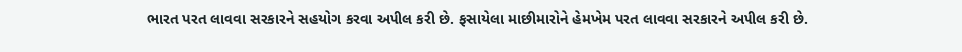ભારત પરત લાવવા સરકારને સહયોગ કરવા અપીલ કરી છે. ફસાયેલા માછીમારોને હેમખેમ પરત લાવવા સરકારને અપીલ કરી છે.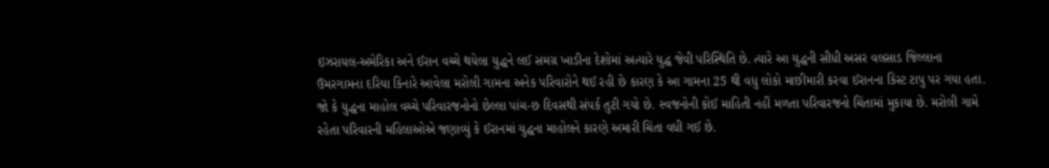ઇઝરાયલ-અમેરિકા અને ઈરાન વચ્ચે થયેલા યુદ્ધને લઈ સમગ્ર ખાડીના દેશોમાં અત્યારે યુદ્ધ જેવી પરિસ્થિતિ છે. ત્યારે આ યુદ્ધની સીધી અસર વલસાડ જિલ્લાના ઉમરગામના દરિયા કિનારે આવેલા મરોલી ગામના અનેક પરિવારોને થઈ રહી છે કારણ કે આ ગામના 25 થી વધુ લોકો માછીમારી કરવા ઈરાનના કિસ્ટ ટાપુ પર ગયા હતા. જો કે યુદ્ધના માહોલ વચ્ચે પરિવારજનોનો છેલ્લા પાંચ-છ દિવસથી સંપર્ક તુટી ગયો છે. સ્વજનોની કોઈ માહિતી નહીં મળતા પરિવારજનો ચિંતામાં મુકાયા છે. મરોલી ગામે રહેતા પરિવારની મહિલાઓએ જણાવ્યું કે ઈરાનમાં યુદ્ધના માહોલને કારણે અમારી ચિંતા વધી ગઈ છે.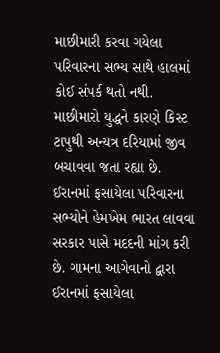માછીમારી કરવા ગયેલા પરિવારના સભ્ય સાથે હાલમાં કોઈ સંપર્ક થતો નથી. માછીમારો યુદ્ધને કારણે કિસ્ટ ટાપુથી અન્યત્ર દરિયામાં જીવ બચાવવા જતા રહ્યા છે. ઈરાનમાં ફસાયેલા પરિવારના સભ્યોને હેમખેમ ભારત લાવવા સરકાર પાસે મદદની માંગ કરી છે. ગામના આગેવાનો દ્વારા ઈરાનમાં ફસાયેલા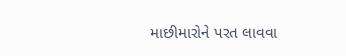માછીમારોને પરત લાવવા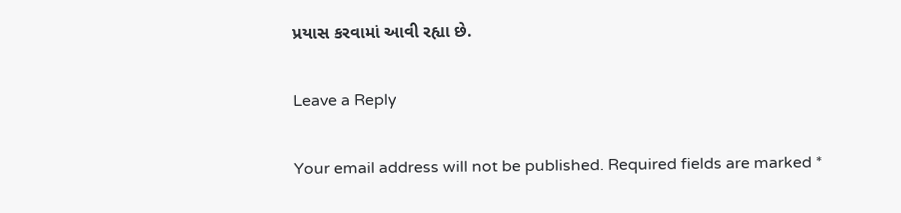પ્રયાસ કરવામાં આવી રહ્યા છે.

Leave a Reply

Your email address will not be published. Required fields are marked *